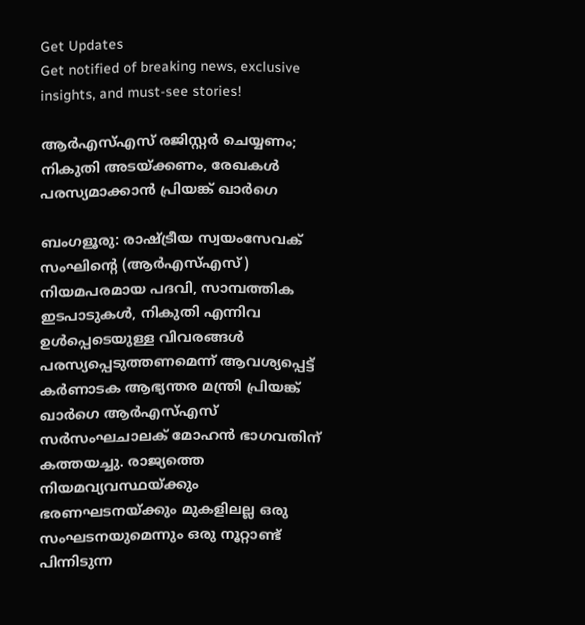Get Updates
Get notified of breaking news, exclusive insights, and must-see stories!

ആര്‍എസ്എസ് രജിസ്റ്റര്‍ ചെയ്യണം; നികുതി അടയ്ക്കണം, രേഖകള്‍ പരസ്യമാക്കാന്‍ പ്രിയങ്ക് ഖാര്‍ഗെ

ബംഗളൂരു: രാഷ്ട്രീയ സ്വയംസേവക് സംഘിന്റെ (ആർഎസ്എസ്) നിയമപരമായ പദവി, സാമ്പത്തിക ഇടപാടുകൾ, നികുതി എന്നിവ ഉൾപ്പെടെയുള്ള വിവരങ്ങൾ പരസ്യപ്പെടുത്തണമെന്ന് ആവശ്യപ്പെട്ട് കർണാടക ആഭ്യന്തര മന്ത്രി പ്രിയങ്ക് ഖാർഗെ ആർഎസ്എസ് സർസംഘചാലക് മോഹൻ ഭാഗവതിന് കത്തയച്ചു. രാജ്യത്തെ നിയമവ്യവസ്ഥയ്ക്കും ഭരണഘടനയ്ക്കും മുകളിലല്ല ഒരു സംഘടനയുമെന്നും ഒരു നൂറ്റാണ്ട് പിന്നിടുന്ന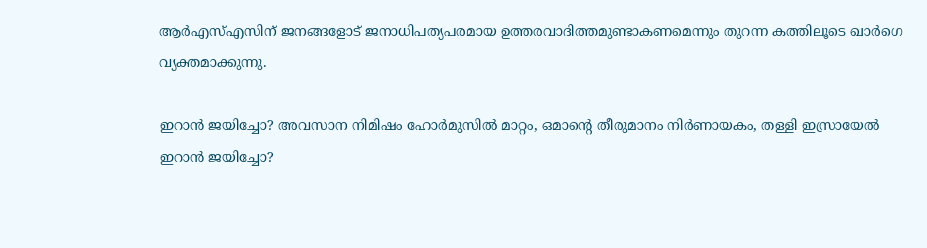ആർഎസ്എസിന് ജനങ്ങളോട് ജനാധിപത്യപരമായ ഉത്തരവാദിത്തമുണ്ടാകണമെന്നും തുറന്ന കത്തിലൂടെ ഖാർഗെ വ്യക്തമാക്കുന്നു.

ഇറാന്‍ ജയിച്ചോ? അവസാന നിമിഷം ഹോര്‍മുസില്‍ മാറ്റം, ഒമാന്റെ തീരുമാനം നിര്‍ണായകം, തള്ളി ഇസ്രായേല്‍
ഇറാന്‍ ജയിച്ചോ?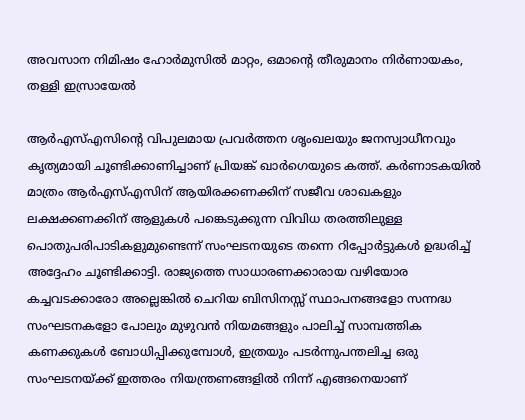അവസാന നിമിഷം ഹോര്‍മുസില്‍ മാറ്റം, ഒമാന്റെ തീരുമാനം നിര്‍ണായകം, തള്ളി ഇസ്രായേല്‍

ആർഎസ്എസിന്റെ വിപുലമായ പ്രവർത്തന ശൃംഖലയും ജനസ്വാധീനവും കൃത്യമായി ചൂണ്ടിക്കാണിച്ചാണ് പ്രിയങ്ക് ഖാർഗെയുടെ കത്ത്. കർണാടകയിൽ മാത്രം ആർഎസ്എസിന് ആയിരക്കണക്കിന് സജീവ ശാഖകളും ലക്ഷക്കണക്കിന് ആളുകൾ പങ്കെടുക്കുന്ന വിവിധ തരത്തിലുള്ള പൊതുപരിപാടികളുമുണ്ടെന്ന് സംഘടനയുടെ തന്നെ റിപ്പോർട്ടുകൾ ഉദ്ധരിച്ച് അദ്ദേഹം ചൂണ്ടിക്കാട്ടി. രാജ്യത്തെ സാധാരണക്കാരായ വഴിയോര കച്ചവടക്കാരോ അല്ലെങ്കിൽ ചെറിയ ബിസിനസ്സ് സ്ഥാപനങ്ങളോ സന്നദ്ധ സംഘടനകളോ പോലും മുഴുവൻ നിയമങ്ങളും പാലിച്ച് സാമ്പത്തിക കണക്കുകൾ ബോധിപ്പിക്കുമ്പോൾ, ഇത്രയും പടർന്നുപന്തലിച്ച ഒരു സംഘടനയ്ക്ക് ഇത്തരം നിയന്ത്രണങ്ങളിൽ നിന്ന് എങ്ങനെയാണ്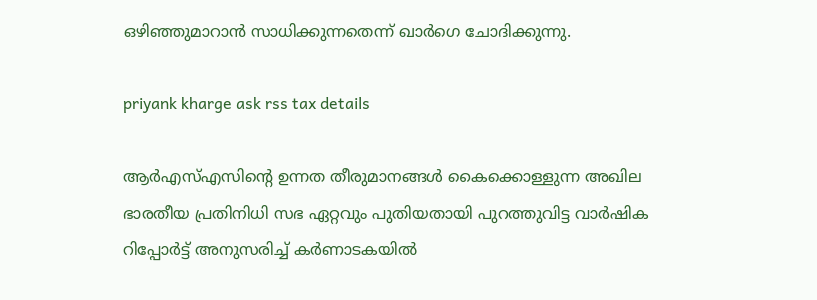ഒഴിഞ്ഞുമാറാൻ സാധിക്കുന്നതെന്ന് ഖാർഗെ ചോദിക്കുന്നു.

priyank kharge ask rss tax details

ആർഎസ്എസിന്റെ ഉന്നത തീരുമാനങ്ങൾ കൈക്കൊള്ളുന്ന അഖില ഭാരതീയ പ്രതിനിധി സഭ ഏറ്റവും പുതിയതായി പുറത്തുവിട്ട വാർഷിക റിപ്പോർട്ട് അനുസരിച്ച് കർണാടകയിൽ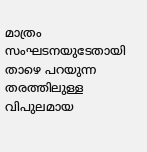മാത്രം സംഘടനയുടേതായി താഴെ പറയുന്ന തരത്തിലുള്ള വിപുലമായ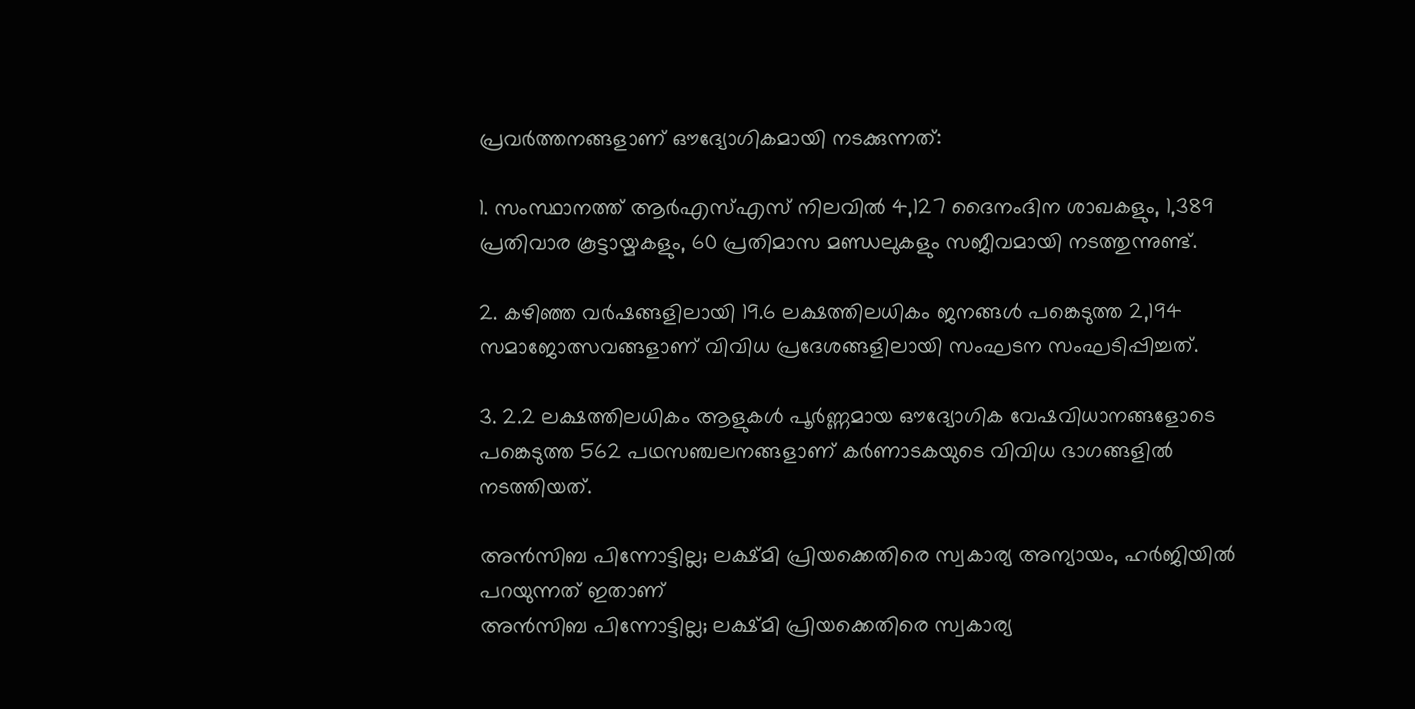പ്രവർത്തനങ്ങളാണ് ഔദ്യോഗികമായി നടക്കുന്നത്:

1. സംസ്ഥാനത്ത് ആർഎസ്എസ് നിലവിൽ 4,127 ദൈനംദിന ശാഖകളും, 1,389 പ്രതിവാര കൂട്ടായ്മകളും, 60 പ്രതിമാസ മണ്ഡലുകളും സജീവമായി നടത്തുന്നുണ്ട്.

2. കഴിഞ്ഞ വർഷങ്ങളിലായി 19.6 ലക്ഷത്തിലധികം ജനങ്ങൾ പങ്കെടുത്ത 2,194 സമാജോത്സവങ്ങളാണ് വിവിധ പ്രദേശങ്ങളിലായി സംഘടന സംഘടിപ്പിച്ചത്.

3. 2.2 ലക്ഷത്തിലധികം ആളുകൾ പൂർണ്ണമായ ഔദ്യോഗിക വേഷവിധാനങ്ങളോടെ പങ്കെടുത്ത 562 പഥസഞ്ചലനങ്ങളാണ് കർണാടകയുടെ വിവിധ ഭാഗങ്ങളിൽ നടത്തിയത്.

അന്‍സിബ പിന്നോട്ടില്ല; ലക്ഷ്മി പ്രിയക്കെതിരെ സ്വകാര്യ അന്യായം, ഹര്‍ജിയില്‍ പറയുന്നത് ഇതാണ്
അന്‍സിബ പിന്നോട്ടില്ല; ലക്ഷ്മി പ്രിയക്കെതിരെ സ്വകാര്യ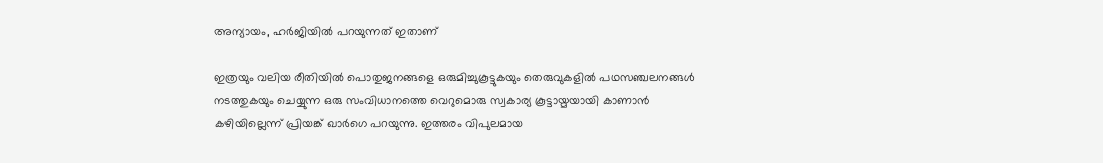അന്യായം, ഹര്‍ജിയില്‍ പറയുന്നത് ഇതാണ്

ഇത്രയും വലിയ രീതിയിൽ പൊതുജനങ്ങളെ ഒരുമിച്ചുകൂട്ടുകയും തെരുവുകളിൽ പഥസഞ്ചലനങ്ങൾ നടത്തുകയും ചെയ്യുന്ന ഒരു സംവിധാനത്തെ വെറുമൊരു സ്വകാര്യ കൂട്ടായ്മയായി കാണാൻ കഴിയില്ലെന്ന് പ്രിയങ്ക് ഖാർഗെ പറയുന്നു. ഇത്തരം വിപുലമായ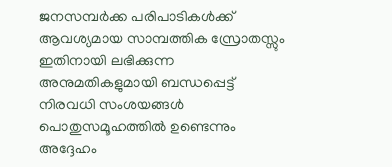ജനസമ്പർക്ക പരിപാടികൾക്ക് ആവശ്യമായ സാമ്പത്തിക സ്രോതസ്സും ഇതിനായി ലഭിക്കുന്ന അനുമതികളുമായി ബന്ധപ്പെട്ട് നിരവധി സംശയങ്ങൾ പൊതുസമൂഹത്തിൽ ഉണ്ടെന്നും അദ്ദേഹം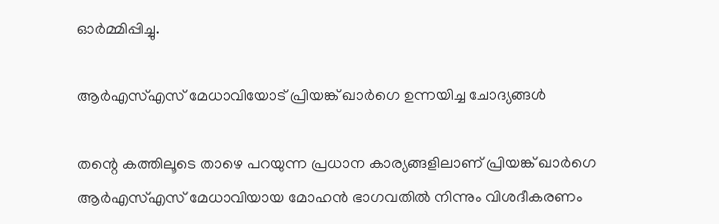ഓർമ്മിപ്പിച്ചു.

ആർഎസ്എസ് മേധാവിയോട് പ്രിയങ്ക് ഖാർഗെ ഉന്നയിച്ച ചോദ്യങ്ങൾ

തന്റെ കത്തിലൂടെ താഴെ പറയുന്ന പ്രധാന കാര്യങ്ങളിലാണ് പ്രിയങ്ക് ഖാർഗെ ആർഎസ്എസ് മേധാവിയായ മോഹൻ ഭാഗവതിൽ നിന്നും വിശദീകരണം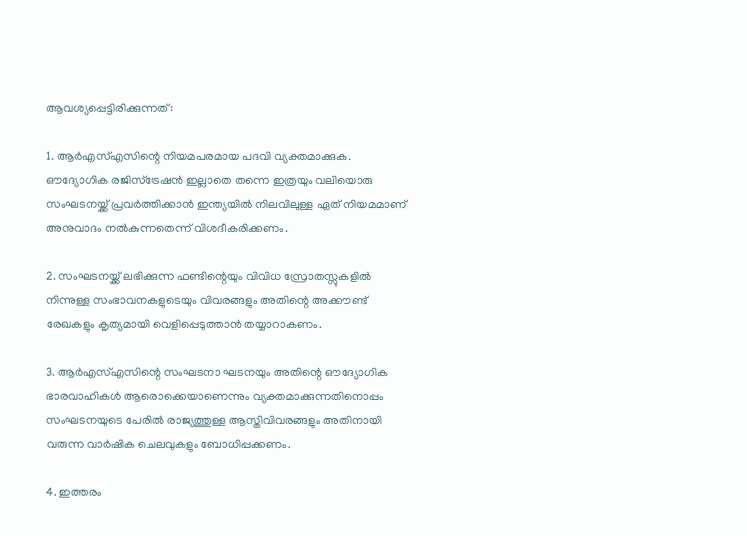ആവശ്യപ്പെട്ടിരിക്കുന്നത്:

1. ആർഎസ്എസിന്റെ നിയമപരമായ പദവി വ്യക്തമാക്കുക. ഔദ്യോഗിക രജിസ്ട്രേഷൻ ഇല്ലാതെ തന്നെ ഇത്രയും വലിയൊരു സംഘടനയ്ക്ക് പ്രവർത്തിക്കാൻ ഇന്ത്യയിൽ നിലവിലുള്ള ഏത് നിയമമാണ് അനുവാദം നൽകുന്നതെന്ന് വിശദീകരിക്കണം.

2. സംഘടനയ്ക്ക് ലഭിക്കുന്ന ഫണ്ടിന്റെയും വിവിധ സ്രോതസ്സുകളിൽ നിന്നുള്ള സംഭാവനകളുടെയും വിവരങ്ങളും അതിന്റെ അക്കൗണ്ട് രേഖകളും കൃത്യമായി വെളിപ്പെടുത്താൻ തയ്യാറാകണം.

3. ആർഎസ്എസിന്റെ സംഘടനാ ഘടനയും അതിന്റെ ഔദ്യോഗിക ഭാരവാഹികൾ ആരൊക്കെയാണെന്നും വ്യക്തമാക്കുന്നതിനൊപ്പം സംഘടനയുടെ പേരിൽ രാജ്യത്തുള്ള ആസ്തിവിവരങ്ങളും അതിനായി വരുന്ന വാർഷിക ചെലവുകളും ബോധിപ്പക്കണം.

4. ഇത്തരം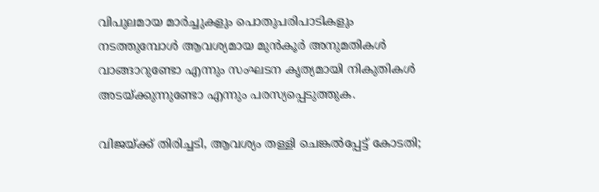വിപുലമായ മാർച്ചുകളും പൊതുപരിപാടികളും നടത്തുമ്പോൾ ആവശ്യമായ മുൻകൂർ അനുമതികൾ വാങ്ങാറുണ്ടോ എന്നും സംഘടന കൃത്യമായി നികുതികൾ അടയ്ക്കുന്നുണ്ടോ എന്നും പരസ്യപ്പെടുത്തുക.

വിജയ്ക്ക് തിരിച്ചടി, ആവശ്യം തള്ളി ചെങ്കല്‍പ്പേട്ട് കോടതി;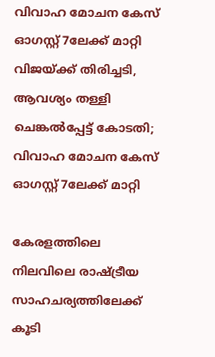വിവാഹ മോചന കേസ് ഓഗസ്റ്റ് 7ലേക്ക് മാറ്റി
വിജയ്ക്ക് തിരിച്ചടി, ആവശ്യം തള്ളി ചെങ്കല്‍പ്പേട്ട് കോടതി; വിവാഹ മോചന കേസ് ഓഗസ്റ്റ് 7ലേക്ക് മാറ്റി

കേരളത്തിലെ നിലവിലെ രാഷ്ട്രീയ സാഹചര്യത്തിലേക്ക് കൂടി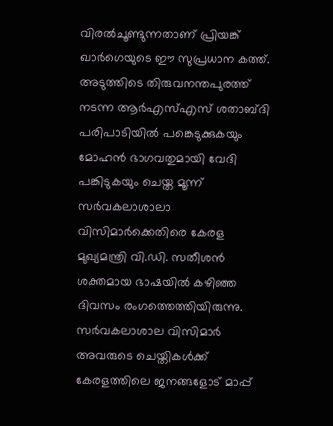വിരൽചൂണ്ടുന്നതാണ് പ്രിയങ്ക് ഖാർഗെയുടെ ഈ സുപ്രധാന കത്ത്. അടുത്തിടെ തിരുവനന്തപുരത്ത് നടന്ന ആർഎസ്എസ് ശതാബ്ദി പരിപാടിയിൽ പങ്കെടുക്കുകയും മോഹൻ ഭാഗവതുമായി വേദി പങ്കിടുകയും ചെയ്ത മൂന്ന് സർവകലാശാലാ വിസിമാർക്കെതിരെ കേരള മുഖ്യമന്ത്രി വി.ഡി. സതീശൻ ശക്തമായ ഭാഷയിൽ കഴിഞ്ഞ ദിവസം രംഗത്തെത്തിയിരുന്നു. സർവകലാശാല വിസിമാർ അവരുടെ ചെയ്തികൾക്ക് കേരളത്തിലെ ജനങ്ങളോട് മാപ്പ്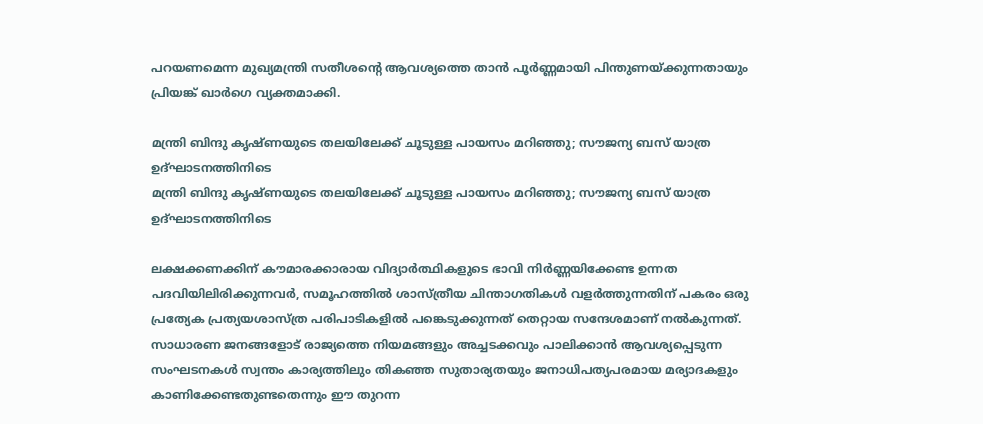പറയണമെന്ന മുഖ്യമന്ത്രി സതീശന്റെ ആവശ്യത്തെ താൻ പൂർണ്ണമായി പിന്തുണയ്ക്കുന്നതായും പ്രിയങ്ക് ഖാർഗെ വ്യക്തമാക്കി.

മന്ത്രി ബിന്ദു കൃഷ്ണയുടെ തലയിലേക്ക് ചൂടുള്ള പായസം മറിഞ്ഞു; സൗജന്യ ബസ് യാത്ര ഉദ്ഘാടനത്തിനിടെ
മന്ത്രി ബിന്ദു കൃഷ്ണയുടെ തലയിലേക്ക് ചൂടുള്ള പായസം മറിഞ്ഞു; സൗജന്യ ബസ് യാത്ര ഉദ്ഘാടനത്തിനിടെ

ലക്ഷക്കണക്കിന് കൗമാരക്കാരായ വിദ്യാർത്ഥികളുടെ ഭാവി നിർണ്ണയിക്കേണ്ട ഉന്നത പദവിയിലിരിക്കുന്നവർ, സമൂഹത്തിൽ ശാസ്ത്രീയ ചിന്താഗതികൾ വളർത്തുന്നതിന് പകരം ഒരു പ്രത്യേക പ്രത്യയശാസ്ത്ര പരിപാടികളിൽ പങ്കെടുക്കുന്നത് തെറ്റായ സന്ദേശമാണ് നൽകുന്നത്. സാധാരണ ജനങ്ങളോട് രാജ്യത്തെ നിയമങ്ങളും അച്ചടക്കവും പാലിക്കാൻ ആവശ്യപ്പെടുന്ന സംഘടനകൾ സ്വന്തം കാര്യത്തിലും തികഞ്ഞ സുതാര്യതയും ജനാധിപത്യപരമായ മര്യാദകളും കാണിക്കേണ്ടതുണ്ടതെന്നും ഈ തുറന്ന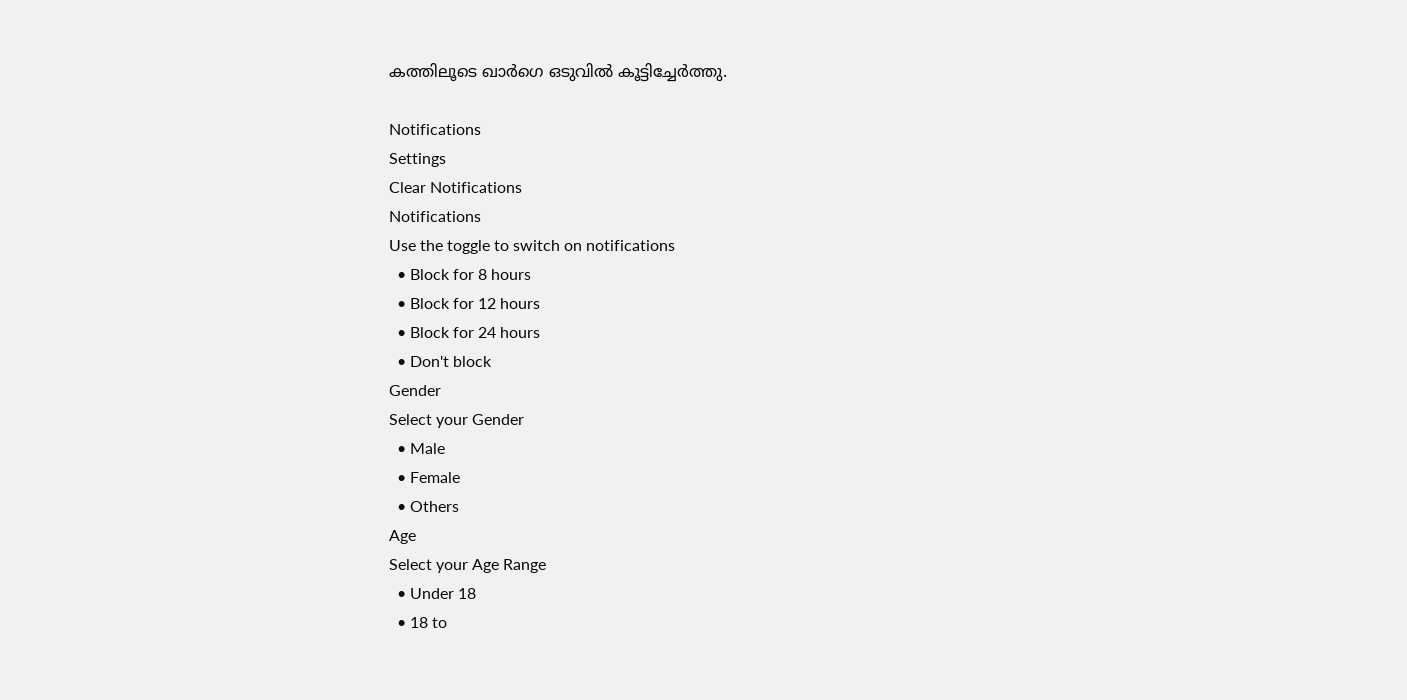കത്തിലൂടെ ഖാർഗെ ഒടുവിൽ കൂട്ടിച്ചേർത്തു.

Notifications
Settings
Clear Notifications
Notifications
Use the toggle to switch on notifications
  • Block for 8 hours
  • Block for 12 hours
  • Block for 24 hours
  • Don't block
Gender
Select your Gender
  • Male
  • Female
  • Others
Age
Select your Age Range
  • Under 18
  • 18 to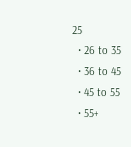25
  • 26 to 35
  • 36 to 45
  • 45 to 55
  • 55+